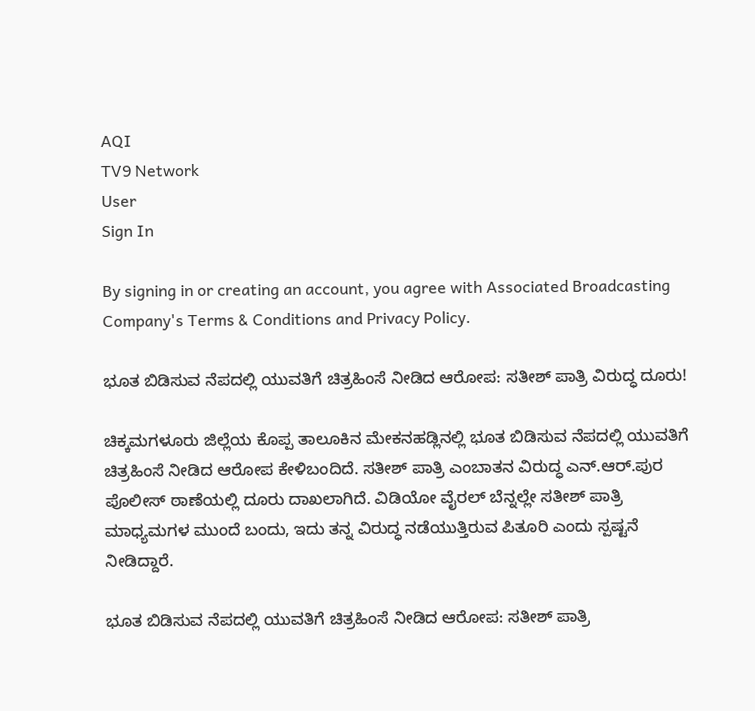AQI
TV9 Network
User
Sign In

By signing in or creating an account, you agree with Associated Broadcasting Company's Terms & Conditions and Privacy Policy.

ಭೂತ ಬಿಡಿಸುವ ನೆಪದಲ್ಲಿ ಯುವತಿಗೆ ಚಿತ್ರಹಿಂಸೆ ನೀಡಿದ ಆರೋಪ: ಸತೀಶ್ ಪಾತ್ರಿ ವಿರುದ್ಧ ದೂರು!

ಚಿಕ್ಕಮಗಳೂರು ಜಿಲ್ಲೆಯ ಕೊಪ್ಪ ತಾಲೂಕಿನ ಮೇಕನಹಡ್ಲಿನಲ್ಲಿ ಭೂತ ಬಿಡಿಸುವ ನೆಪದಲ್ಲಿ ಯುವತಿಗೆ ಚಿತ್ರಹಿಂಸೆ ನೀಡಿದ ಆರೋಪ ಕೇಳಿಬಂದಿದೆ. ಸತೀಶ್ ಪಾತ್ರಿ ಎಂಬಾತನ ವಿರುದ್ಧ ಎನ್.ಆರ್.ಪುರ ಪೊಲೀಸ್ ಠಾಣೆಯಲ್ಲಿ ದೂರು ದಾಖಲಾಗಿದೆ. ವಿಡಿಯೋ ವೈರಲ್ ಬೆನ್ನಲ್ಲೇ ಸತೀಶ್ ಪಾತ್ರಿ ಮಾಧ್ಯಮಗಳ ಮುಂದೆ ಬಂದು, ಇದು ತನ್ನ ವಿರುದ್ಧ ನಡೆಯುತ್ತಿರುವ ಪಿತೂರಿ ಎಂದು ಸ್ಪಷ್ಟನೆ ನೀಡಿದ್ದಾರೆ.

ಭೂತ ಬಿಡಿಸುವ ನೆಪದಲ್ಲಿ ಯುವತಿಗೆ ಚಿತ್ರಹಿಂಸೆ ನೀಡಿದ ಆರೋಪ: ಸತೀಶ್ ಪಾತ್ರಿ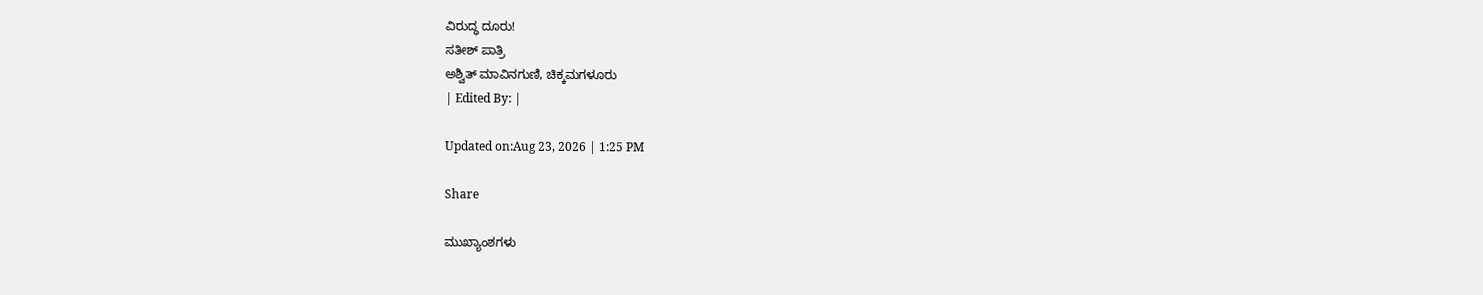ವಿರುದ್ಧ ದೂರು!
ಸತೀಶ್ ಪಾತ್ರಿ
ಅಶ್ವಿತ್ ಮಾವಿನಗುಣಿ, ಚಿಕ್ಕಮಗಳೂರು
| Edited By: |

Updated on:Aug 23, 2026 | 1:25 PM

Share

ಮುಖ್ಯಾಂಶಗಳು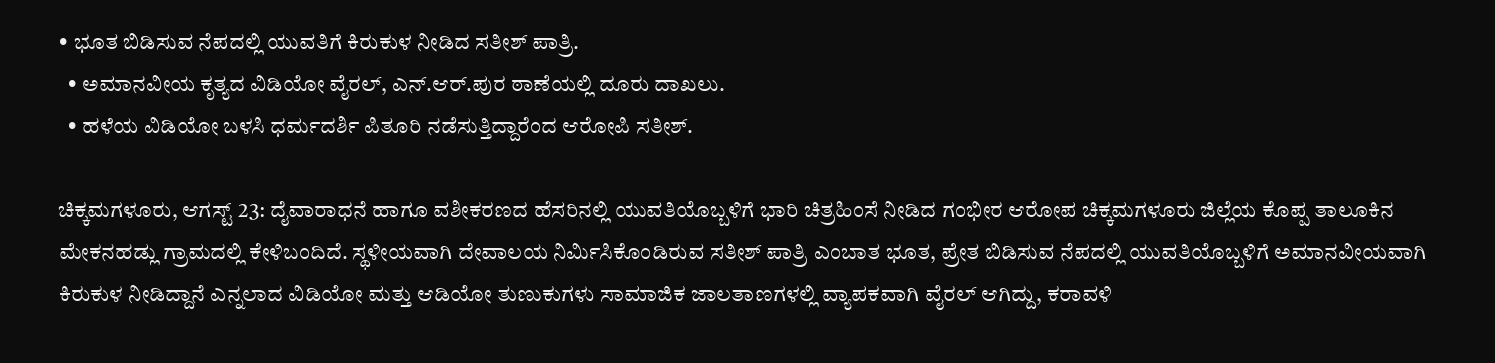• ಭೂತ ಬಿಡಿಸುವ ನೆಪದಲ್ಲಿ ಯುವತಿಗೆ ಕಿರುಕುಳ ನೀಡಿದ ಸತೀಶ್ ಪಾತ್ರಿ.
  • ಅಮಾನವೀಯ ಕೃತ್ಯದ ವಿಡಿಯೋ ವೈರಲ್, ಎನ್.ಆರ್.ಪುರ ಠಾಣೆಯಲ್ಲಿ ದೂರು ದಾಖಲು.
  • ಹಳೆಯ ವಿಡಿಯೋ ಬಳಸಿ ಧರ್ಮದರ್ಶಿ ಪಿತೂರಿ ನಡೆಸುತ್ತಿದ್ದಾರೆಂದ ಆರೋಪಿ ಸತೀಶ್.

ಚಿಕ್ಕಮಗಳೂರು, ಆಗಸ್ಟ್ 23: ದೈವಾರಾಧನೆ ಹಾಗೂ ವಶೀಕರಣದ ಹೆಸರಿನಲ್ಲಿ ಯುವತಿಯೊಬ್ಬಳಿಗೆ ಭಾರಿ ಚಿತ್ರಹಿಂಸೆ ನೀಡಿದ ಗಂಭೀರ ಆರೋಪ ಚಿಕ್ಕಮಗಳೂರು ಜಿಲ್ಲೆಯ ಕೊಪ್ಪ ತಾಲೂಕಿನ ಮೇಕನಹಡ್ಲು ಗ್ರಾಮದಲ್ಲಿ ಕೇಳಿಬಂದಿದೆ. ಸ್ಥಳೀಯವಾಗಿ ದೇವಾಲಯ ನಿರ್ಮಿಸಿಕೊಂಡಿರುವ ಸತೀಶ್ ಪಾತ್ರಿ ಎಂಬಾತ ಭೂತ, ಪ್ರೇತ ಬಿಡಿಸುವ ನೆಪದಲ್ಲಿ ಯುವತಿಯೊಬ್ಬಳಿಗೆ ಅಮಾನವೀಯವಾಗಿ ಕಿರುಕುಳ ನೀಡಿದ್ದಾನೆ ಎನ್ನಲಾದ ವಿಡಿಯೋ ಮತ್ತು ಆಡಿಯೋ ತುಣುಕುಗಳು ಸಾಮಾಜಿಕ ಜಾಲತಾಣಗಳಲ್ಲಿ ವ್ಯಾಪಕವಾಗಿ ವೈರಲ್ ಆಗಿದ್ದು, ಕರಾವಳಿ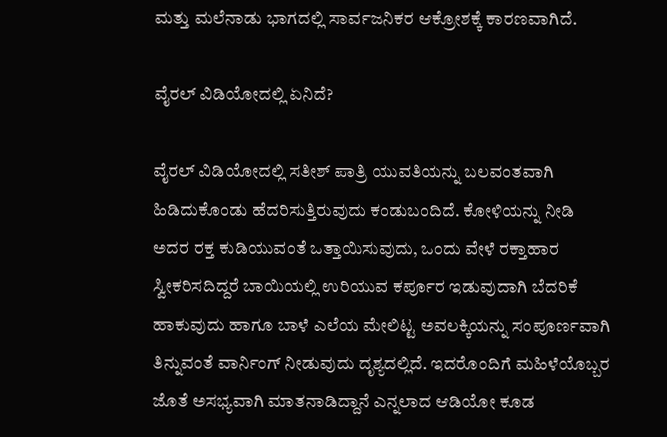ಮತ್ತು ಮಲೆನಾಡು ಭಾಗದಲ್ಲಿ ಸಾರ್ವಜನಿಕರ ಆಕ್ರೋಶಕ್ಕೆ ಕಾರಣವಾಗಿದೆ.

ವೈರಲ್ ವಿಡಿಯೋದಲ್ಲಿ ಏನಿದೆ?

ವೈರಲ್ ವಿಡಿಯೋದಲ್ಲಿ ಸತೀಶ್ ಪಾತ್ರಿ ಯುವತಿಯನ್ನು ಬಲವಂತವಾಗಿ ಹಿಡಿದುಕೊಂಡು ಹೆದರಿಸುತ್ತಿರುವುದು ಕಂಡುಬಂದಿದೆ. ಕೋಳಿಯನ್ನು ನೀಡಿ ಅದರ ರಕ್ತ ಕುಡಿಯುವಂತೆ ಒತ್ತಾಯಿಸುವುದು, ಒಂದು ವೇಳೆ ರಕ್ತಾಹಾರ ಸ್ವೀಕರಿಸದಿದ್ದರೆ ಬಾಯಿಯಲ್ಲಿ ಉರಿಯುವ ಕರ್ಪೂರ ಇಡುವುದಾಗಿ ಬೆದರಿಕೆ ಹಾಕುವುದು ಹಾಗೂ ಬಾಳೆ ಎಲೆಯ ಮೇಲಿಟ್ಟ ಅವಲಕ್ಕಿಯನ್ನು ಸಂಪೂರ್ಣವಾಗಿ ತಿನ್ನುವಂತೆ ವಾರ್ನಿಂಗ್ ನೀಡುವುದು ದೃಶ್ಯದಲ್ಲಿದೆ. ಇದರೊಂದಿಗೆ ಮಹಿಳೆಯೊಬ್ಬರ ಜೊತೆ ಅಸಭ್ಯವಾಗಿ ಮಾತನಾಡಿದ್ದಾನೆ ಎನ್ನಲಾದ ಆಡಿಯೋ ಕೂಡ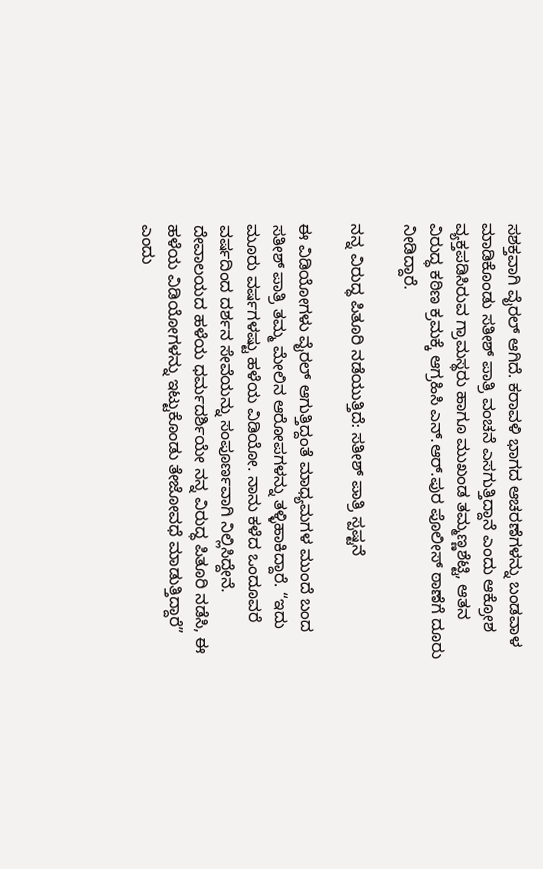ಸಶಕ್ತವಾಗಿ ವೈರಲ್ ಆಗಿದೆ. ಕರಾವಳಿ ಭಾಗದ ಆಚರಣೆಗಳನ್ನು ಬಂಡವಾಳ ಮಾಡಿಕೊಂಡು ಸತೀಶ್ ಪಾತ್ರಿ ವಂಚನೆ ಎಸಗುತ್ತಿದ್ದಾನೆ ಎಂದು ಆಕ್ರೋಶ ವ್ಯಕ್ತಪಡಿಸಿರುವ ಗ್ರಾಮಸ್ಥರು ಹಾಗೂ ಮುಖಂಡ ತಮ್ಮಣ್ಣಶೆಟ್ಟಿ, ಆತನ ವಿರುದ್ಧ ಕಠಿಣ ಕ್ರಮಕ್ಕೆ ಆಗ್ರಹಿಸಿ ಎನ್.ಆರ್.ಪುರ ಪೊಲೀಸ್ ಠಾಣೆಗೆ ದೂರು ನೀಡಿದ್ದಾರೆ.

ನನ್ನ ವಿರುದ್ಧ ಪಿತೂರಿ ನಡೆಯುತ್ತಿದೆ: ಸತೀಶ್ ಪಾತ್ರಿ ಸ್ಪಷ್ಟನೆ

ಈ ವಿಡಿಯೋಗಳು ವೈರಲ್ ಆಗುತ್ತಿದ್ದಂತೆ ಮಾಧ್ಯಮಗಳ ಮುಂದೆ ಬಂದ ಸತೀಶ್ ಪಾತ್ರಿ ತಮ್ಮ ಮೇಲಿನ ಆರೋಪಗಳನ್ನು ತಳ್ಳಿಹಾಕಿದ್ದಾರೆ. “ಇದು ಮೂರು ವರ್ಷಗಳಷ್ಟು ಹಳೆಯ ವಿಡಿಯೋ. ನಾನು ಕಳೆದ ಒಂದೂವರೆ ವರ್ಷದಿಂದ ದರ್ಶನ ಸೇವೆಯನ್ನು ಸಂಪೂರ್ಣವಾಗಿ ನಿಲ್ಲಿಸಿದ್ದೇನೆ. ದೇವಾಲಯದ ಹಳೆಯ ಧರ್ಮದರ್ಶಿಯೇ ನನ್ನ ವಿರುದ್ಧ ಪಿತೂರಿ ನಡೆಸಿ, ಈ ಹಳೆಯ ವಿಡಿಯೋಗಳನ್ನು ಇಟ್ಟುಕೊಂಡು ತೇಜೋವಧೆ ಮಾಡುತ್ತಿದ್ದಾರೆ” ಎಂದು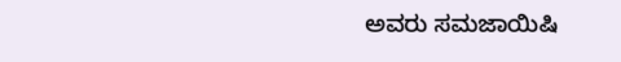ಅವರು ಸಮಜಾಯಿಷಿ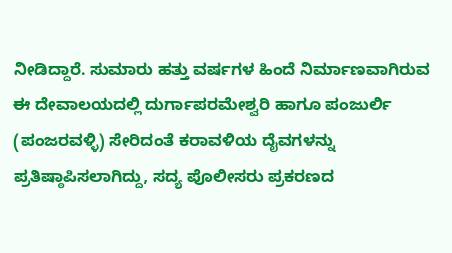ನೀಡಿದ್ದಾರೆ. ಸುಮಾರು ಹತ್ತು ವರ್ಷಗಳ ಹಿಂದೆ ನಿರ್ಮಾಣವಾಗಿರುವ ಈ ದೇವಾಲಯದಲ್ಲಿ ದುರ್ಗಾಪರಮೇಶ್ವರಿ ಹಾಗೂ ಪಂಜುರ್ಲಿ (ಪಂಜರವಳ್ಳಿ) ಸೇರಿದಂತೆ ಕರಾವಳಿಯ ದೈವಗಳನ್ನು ಪ್ರತಿಷ್ಠಾಪಿಸಲಾಗಿದ್ದು, ಸದ್ಯ ಪೊಲೀಸರು ಪ್ರಕರಣದ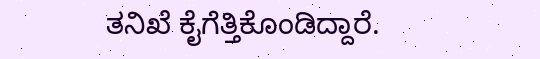ತನಿಖೆ ಕೈಗೆತ್ತಿಕೊಂಡಿದ್ದಾರೆ.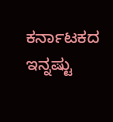ಕರ್ನಾಟಕದ ಇನ್ನಷ್ಟು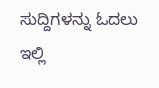ಸುದ್ದಿಗಳನ್ನು ಓದಲು ಇಲ್ಲಿ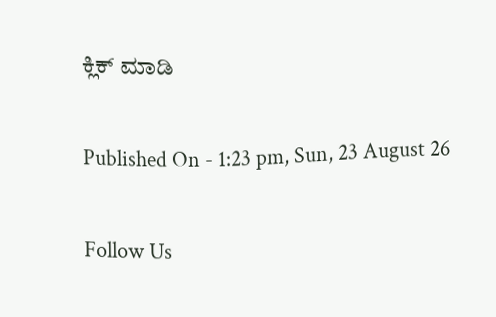ಕ್ಲಿಕ್ ಮಾಡಿ

Published On - 1:23 pm, Sun, 23 August 26

Follow Us